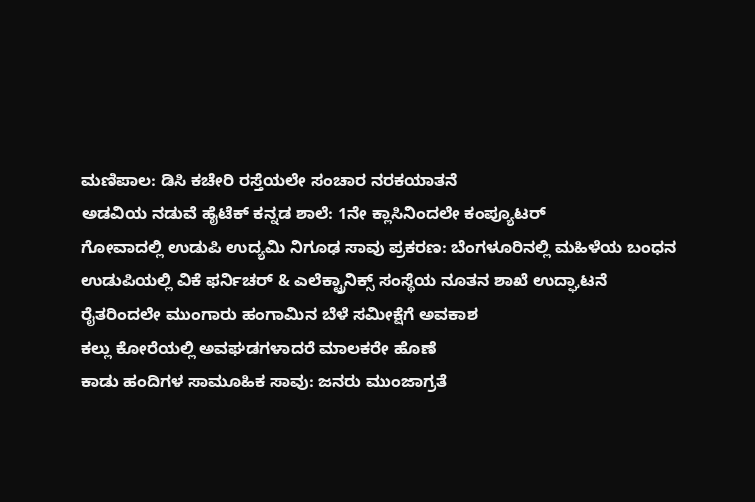ಮಣಿಪಾಲ: ಡಿಸಿ ಕಚೇರಿ ರಸ್ತೆಯಲೇ ಸಂಚಾರ ನರಕಯಾತನೆ
ಅಡವಿಯ ನಡುವೆ ಹೈಟೆಕ್ ಕನ್ನಡ ಶಾಲೆ: 1ನೇ ಕ್ಲಾಸಿನಿಂದಲೇ ಕಂಪ್ಯೂಟರ್
ಗೋವಾದಲ್ಲಿ ಉಡುಪಿ ಉದ್ಯಮಿ ನಿಗೂಢ ಸಾವು ಪ್ರಕರಣ: ಬೆಂಗಳೂರಿನಲ್ಲಿ ಮಹಿಳೆಯ ಬಂಧನ
ಉಡುಪಿಯಲ್ಲಿ ವಿಕೆ ಫರ್ನಿಚರ್ & ಎಲೆಕ್ಟ್ರಾನಿಕ್ಸ್ ಸಂಸ್ಥೆಯ ನೂತನ ಶಾಖೆ ಉದ್ಘಾಟನೆ
ರೈತರಿಂದಲೇ ಮುಂಗಾರು ಹಂಗಾಮಿನ ಬೆಳೆ ಸಮೀಕ್ಷೆಗೆ ಅವಕಾಶ
ಕಲ್ಲು ಕೋರೆಯಲ್ಲಿ ಅವಘಡಗಳಾದರೆ ಮಾಲಕರೇ ಹೊಣೆ
ಕಾಡು ಹಂದಿಗಳ ಸಾಮೂಹಿಕ ಸಾವು: ಜನರು ಮುಂಜಾಗ್ರತೆ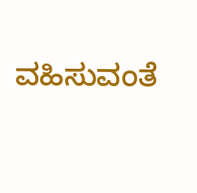ವಹಿಸುವಂತೆ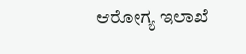ಆರೋಗ್ಯ ಇಲಾಖೆ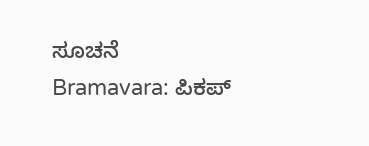ಸೂಚನೆ
Bramavara: ಪಿಕಪ್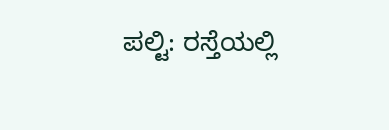ಪಲ್ಟಿ: ರಸ್ತೆಯಲ್ಲಿ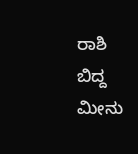ರಾಶಿ ಬಿದ್ದ ಮೀನು